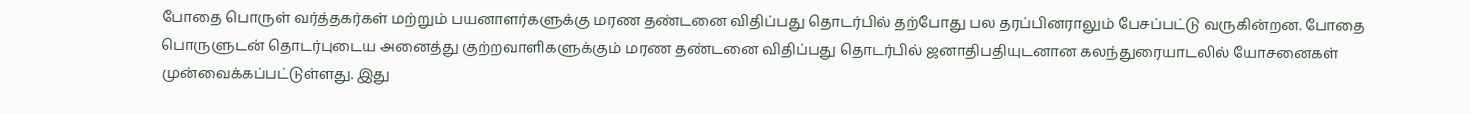போதை பொருள் வர்த்தகர்கள் மற்றும் பயனாளர்களுக்கு மரண தண்டனை விதிப்பது தொடர்பில் தற்போது பல தரப்பினராலும் பேசப்பட்டு வருகின்றன. போதை பொருளுடன் தொடர்புடைய அனைத்து குற்றவாளிகளுக்கும் மரண தண்டனை விதிப்பது தொடர்பில் ஜனாதிபதியுடனான கலந்துரையாடலில் யோசனைகள் முன்வைக்கப்பட்டுள்ளது. இது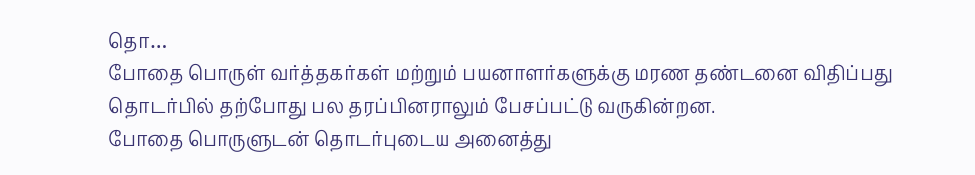தொ…
போதை பொருள் வர்த்தகர்கள் மற்றும் பயனாளர்களுக்கு மரண தண்டனை விதிப்பது தொடர்பில் தற்போது பல தரப்பினராலும் பேசப்பட்டு வருகின்றன.
போதை பொருளுடன் தொடர்புடைய அனைத்து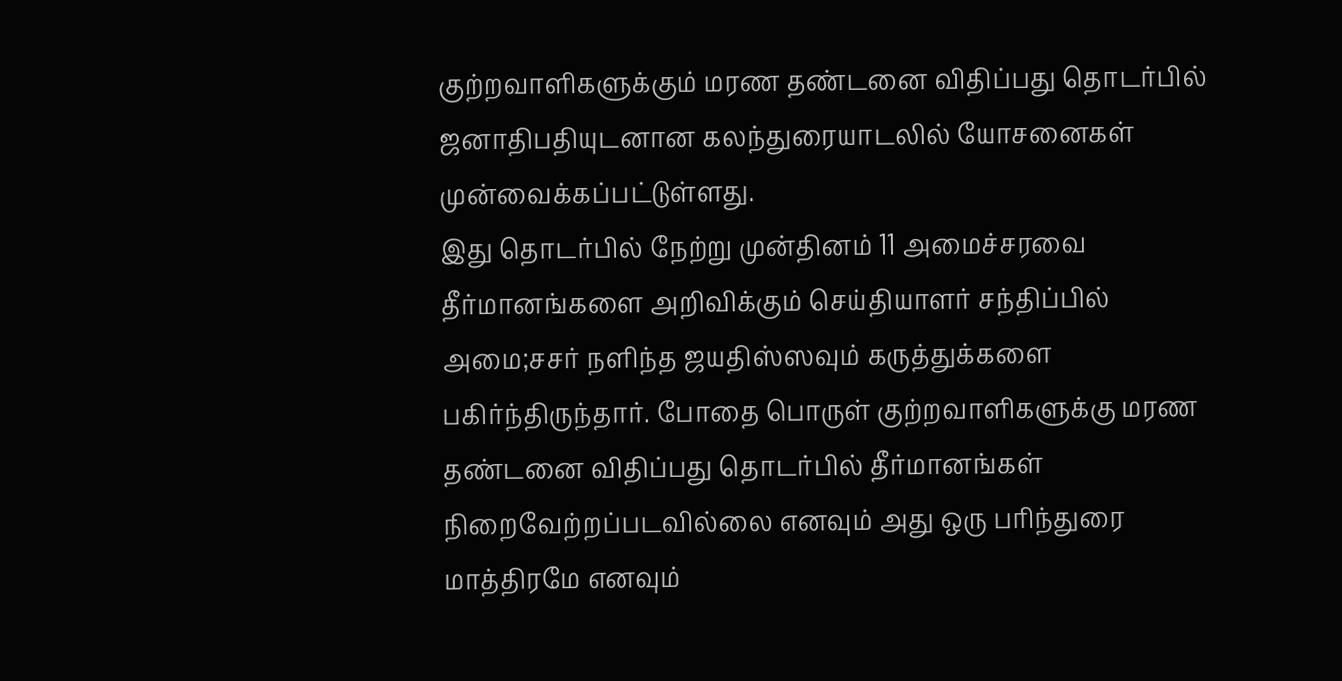குற்றவாளிகளுக்கும் மரண தண்டனை விதிப்பது தொடர்பில் ஜனாதிபதியுடனான கலந்துரையாடலில் யோசனைகள் முன்வைக்கப்பட்டுள்ளது.
இது தொடர்பில் நேற்று முன்தினம் 11 அமைச்சரவை தீர்மானங்களை அறிவிக்கும் செய்தியாளர் சந்திப்பில் அமை;சசர் நளிந்த ஜயதிஸ்ஸவும் கருத்துக்களை பகிர்ந்திருந்தார். போதை பொருள் குற்றவாளிகளுக்கு மரண தண்டனை விதிப்பது தொடர்பில் தீர்மானங்கள் நிறைவேற்றப்படவில்லை எனவும் அது ஒரு பரிந்துரை மாத்திரமே எனவும்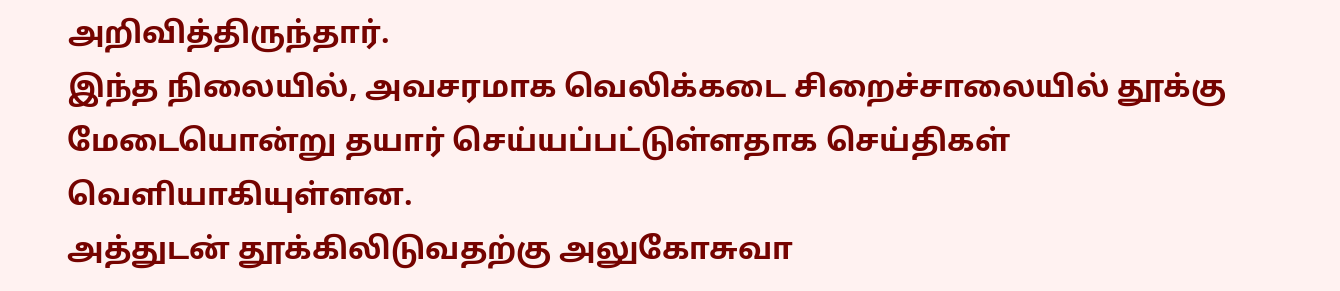அறிவித்திருந்தார்.
இந்த நிலையில், அவசரமாக வெலிக்கடை சிறைச்சாலையில் தூக்கு மேடையொன்று தயார் செய்யப்பட்டுள்ளதாக செய்திகள் வெளியாகியுள்ளன.
அத்துடன் தூக்கிலிடுவதற்கு அலுகோசுவா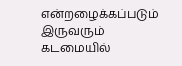என்றழைக்கப்படும் இருவரும் கடமையில்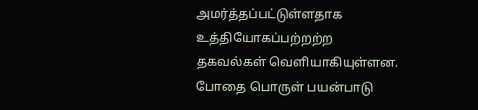அமர்த்தப்பட்டுள்ளதாக உத்தியோகப்பற்றற்ற தகவல்கள் வெளியாகியுள்ளன. போதை பொருள் பயன்பாடு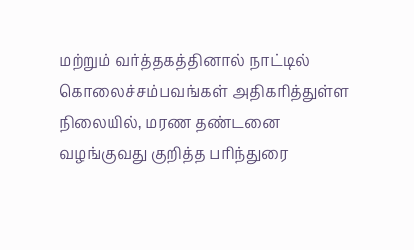மற்றும் வர்த்தகத்தினால் நாட்டில் கொலைச்சம்பவங்கள் அதிகரித்துள்ள நிலையில், மரண தண்டனை வழங்குவது குறித்த பரிந்துரை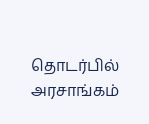தொடர்பில் அரசாங்கம்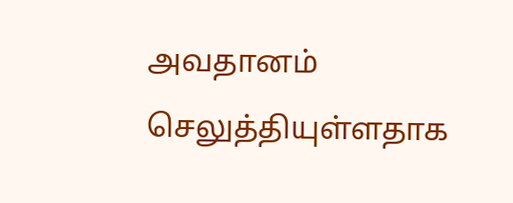அவதானம் செலுத்தியுள்ளதாக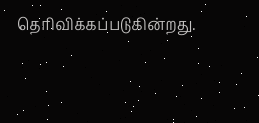தெரிவிக்கப்படுகின்றது.